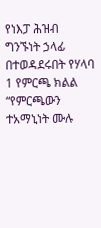የነእፓ ሕዝብ ግንኙነት ኃላፊ በተወዳደሩበት የሃላባ 1 የምርጫ ክልል “የምርጫውን ተአማኒነት ሙሉ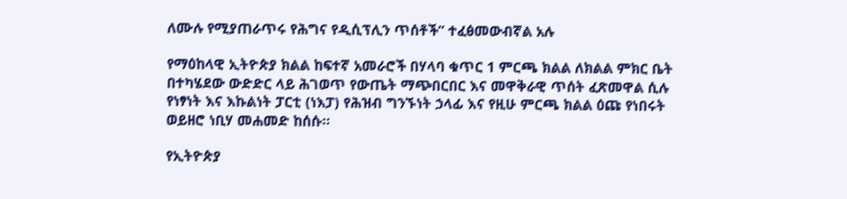ለሙሉ የሚያጠራጥሩ የሕግና የዲሲፕሊን ጥሰቶች” ተፈፅመውብኛል አሉ

የማዕከላዊ ኢትዮጵያ ክልል ከፍተኛ አመራሮች በሃላባ ቁጥር 1 ምርጫ ክልል ለክልል ምክር ቤት በተካሄደው ውድድር ላይ ሕገወጥ የውጤት ማጭበርበር እና መዋቅራዊ ጥሰት ፈጽመዋል ሲሉ የነፃነት እና እኩልነት ፓርቲ (ነእፓ) የሕዝብ ግንኙነት ኃላፊ እና የዚሁ ምርጫ ክልል ዕጩ የነበሩት ወይዘሮ ነቢሃ መሐመድ ከሰሱ።

የኢትዮጵያ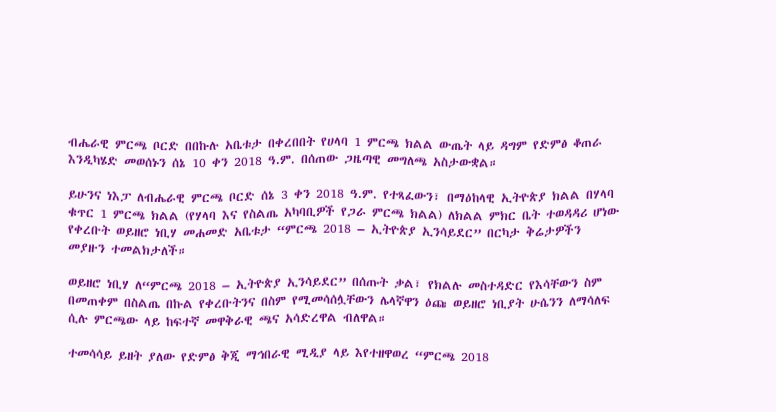ብሔራዊ ምርጫ ቦርድ በበኩሉ አቤቱታ በቀረበበት የሀላባ 1 ምርጫ ክልል ውጤት ላይ ዳግም የድምፅ ቆጠራ እንዲካሄድ መወሰኑን ሰኔ 10 ቀን 2018 ዓ.ም. በሰጠው ጋዜጣዊ መግለጫ አስታውቋል።

ይሁንና ነእፓ ለብሔራዊ ምርጫ ቦርድ ሰኔ 3 ቀን 2018 ዓ.ም. የተጻፈውን፣ በማዕከላዊ ኢትዮጵያ ክልል በሃላባ ቁጥር 1 ምርጫ ክልል (የሃላባ እና የስልጤ አካባቢዎች የጋራ ምርጫ ክልል) ለክልል ምክር ቤት ተወዳዳሪ ሆነው የቀረቡት ወይዘሮ ነቢሃ መሐመድ አቤቱታ “ምርጫ 2018 – ኢትዮጵያ ኢንሳይደር” በርካታ ቅሬታዎችን መያዙን ተመልክታለች።

ወይዘሮ ነቢሃ ለ“ምርጫ 2018 – ኢትዮጵያ ኢንሳይደር” በሰጡት ቃል፣ የክልሉ መስተዳድር የእሳቸውን ስም በመጠቀም በስልጤ በኩል የቀረቡትንና በስም የሚመሳሰሏቸውን ሌላኛዋን ዕጩ ወይዘሮ ነቢያት ሁሴንን ለማሳለፍ ሲሉ ምርጫው ላይ ከፍተኛ መዋቅራዊ ጫና አሳድረዋል ብለዋል።

ተመሳሳይ ይዘት ያለው የድምፅ ቅጂ ማኅበራዊ ሚዲያ ላይ እየተዘዋወረ “ምርጫ 2018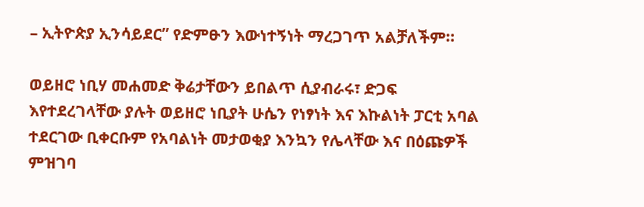– ኢትዮጵያ ኢንሳይደር” የድምፁን እውነተኝነት ማረጋገጥ አልቻለችም።

ወይዘሮ ነቢሃ መሐመድ ቅሬታቸውን ይበልጥ ሲያብራሩ፣ ድጋፍ እየተደረገላቸው ያሉት ወይዘሮ ነቢያት ሁሴን የነፃነት እና እኩልነት ፓርቲ አባል ተደርገው ቢቀርቡም የአባልነት መታወቂያ እንኳን የሌላቸው እና በዕጩዎች ምዝገባ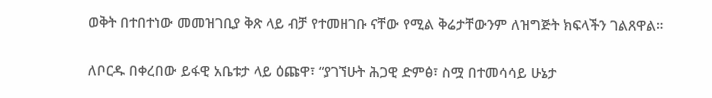ወቅት በተበተነው መመዝገቢያ ቅጽ ላይ ብቻ የተመዘገቡ ናቸው የሚል ቅሬታቸውንም ለዝግጅት ክፍላችን ገልጸዋል።

ለቦርዱ በቀረበው ይፋዊ አቤቱታ ላይ ዕጩዋ፣ “ያገኘሁት ሕጋዊ ድምፅ፣ ስሟ በተመሳሳይ ሁኔታ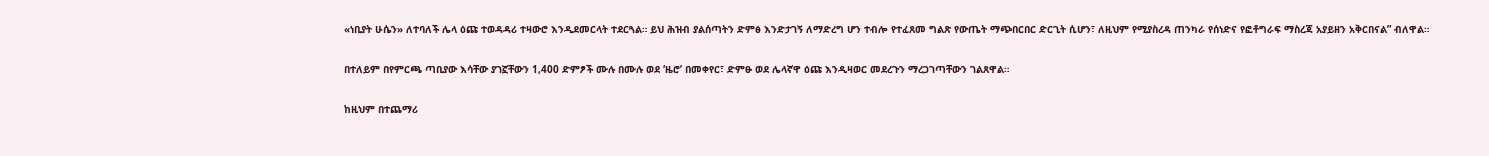«ነቢያት ሁሴን» ለተባለች ሌላ ዕጩ ተወዳዳሪ ተዛውሮ እንዲደመርላት ተደርጓል። ይህ ሕዝብ ያልሰጣትን ድምፅ እንድታገኝ ለማድረግ ሆን ተብሎ የተፈጸመ ግልጽ የውጤት ማጭበርበር ድርጊት ሲሆን፣ ለዚህም የሚያስረዳ ጠንካራ የሰነድና የፎቶግራፍ ማስረጃ አያይዘን አቅርበናል” ብለዋል።

በተለይም በየምርጫ ጣቢያው እሳቸው ያገኟቸውን 1,400 ድምፆች ሙሉ በሙሉ ወደ ‘ዜሮ’ በመቀየር፣ ድምፁ ወደ ሌላኛዋ ዕጩ እንዲዛወር መደረጉን ማረጋገጣቸውን ገልጸዋል።

ከዚህም በተጨማሪ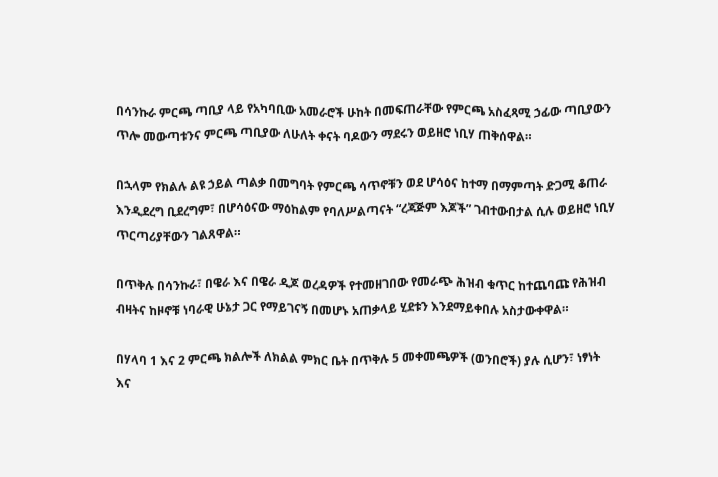በሳንኩራ ምርጫ ጣቢያ ላይ የአካባቢው አመራሮች ሁከት በመፍጠራቸው የምርጫ አስፈጻሚ ኃፊው ጣቢያውን ጥሎ መውጣቱንና ምርጫ ጣቢያው ለሁለት ቀናት ባዶውን ማደሩን ወይዘሮ ነቢሃ ጠቅሰዋል።

በኋላም የክልሉ ልዩ ኃይል ጣልቃ በመግባት የምርጫ ሳጥኖቹን ወደ ሆሳዕና ከተማ በማምጣት ድጋሚ ቆጠራ እንዲደረግ ቢደረግም፣ በሆሳዕናው ማዕከልም የባለሥልጣናት “ረጃጅም እጆች” ገብተውበታል ሲሉ ወይዘሮ ነቢሃ ጥርጣሪያቸውን ገልጸዋል።

በጥቅሉ በሳንኩራ፣ በዌራ እና በዌራ ዲጆ ወረዳዎች የተመዘገበው የመራጭ ሕዝብ ቁጥር ከተጨባጩ የሕዝብ ብዛትና ከዞኖቹ ነባራዊ ሁኔታ ጋር የማይገናኝ በመሆኑ አጠቃላይ ሂደቱን እንደማይቀበሉ አስታውቀዋል።

በሃላባ 1 እና 2 ምርጫ ክልሎች ለክልል ምክር ቤት በጥቅሉ 5 መቀመጫዎች (ወንበሮች) ያሉ ሲሆን፣ ነፃነት እና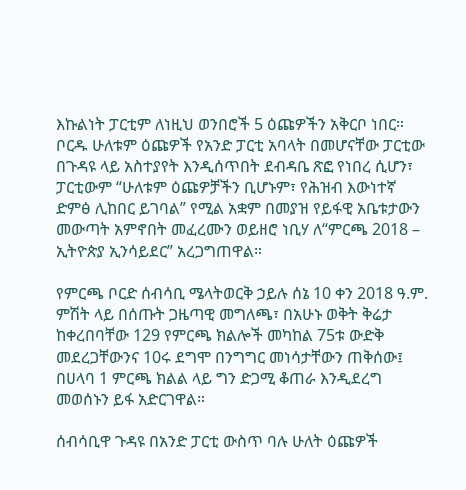እኩልነት ፓርቲም ለነዚህ ወንበሮች 5 ዕጩዎችን አቅርቦ ነበር። ቦርዱ ሁለቱም ዕጩዎች የአንድ ፓርቲ አባላት በመሆናቸው ፓርቲው በጉዳዩ ላይ አስተያየት እንዲሰጥበት ደብዳቤ ጽፎ የነበረ ሲሆን፣ ፓርቲውም “ሁለቱም ዕጩዎቻችን ቢሆኑም፣ የሕዝብ እውነተኛ ድምፅ ሊከበር ይገባል” የሚል አቋም በመያዝ የይፋዊ አቤቱታውን መውጣት አምኖበት መፈረሙን ወይዘሮ ነቢሃ ለ“ምርጫ 2018 – ኢትዮጵያ ኢንሳይደር” አረጋግጠዋል።

የምርጫ ቦርድ ሰብሳቢ ሜላትወርቅ ኃይሉ ሰኔ 10 ቀን 2018 ዓ.ም. ምሽት ላይ በሰጡት ጋዜጣዊ መግለጫ፣ በአሁኑ ወቅት ቅሬታ ከቀረበባቸው 129 የምርጫ ክልሎች መካከል 75ቱ ውድቅ መደረጋቸውንና 10ሩ ደግሞ በንግግር መነሳታቸውን ጠቅሰው፤ በሀላባ 1 ምርጫ ክልል ላይ ግን ድጋሚ ቆጠራ እንዲደረግ መወሰኑን ይፋ አድርገዋል።

ሰብሳቢዋ ጉዳዩ በአንድ ፓርቲ ውስጥ ባሉ ሁለት ዕጩዎች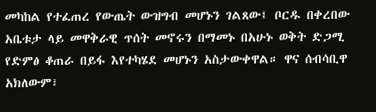መካከል የተፈጠረ የውጤት ውዝግብ መሆኑን ገልጸው፤ ቦርዱ በቀረበው አቤቱታ ላይ መዋቅራዊ ጥሰት መኖሩን በማመኑ በአሁኑ ወቅት ድጋሚ የድምፅ ቆጠራ በይፋ እየተካሄደ መሆኑን አስታውቀዋል። ዋና ሰብሳቢዋ አክለውም፣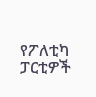የፖለቲካ ፓርቲዎች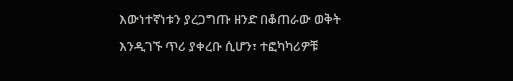እውነተኛነቱን ያረጋግጡ ዘንድ በቆጠራው ወቅት እንዲገኙ ጥሪ ያቀረቡ ሲሆን፣ ተፎካካሪዎቹ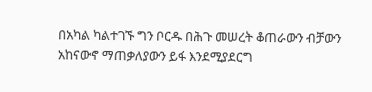በአካል ካልተገኙ ግን ቦርዱ በሕጉ መሠረት ቆጠራውን ብቻውን አከናውኖ ማጠቃለያውን ይፋ እንደሚያደርግ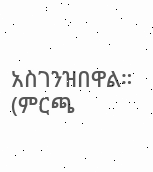አስገንዝበዋል። (ምርጫ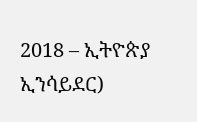2018 – ኢትዮጵያ ኢንሳይደር)